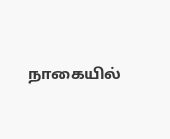நாகையில்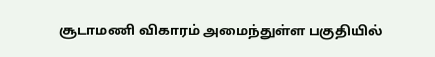சூடாமணி விகாரம் அமைந்துள்ள பகுதியில்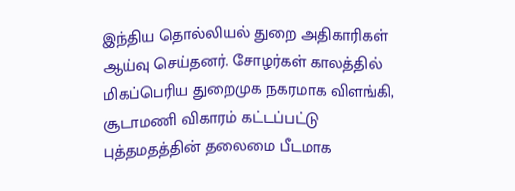இந்திய தொல்லியல் துறை அதிகாரிகள் ஆய்வு செய்தனர். சோழர்கள் காலத்தில் மிகப்பெரிய துறைமுக நகரமாக விளங்கி, சூடாமணி விகாரம் கட்டப்பட்டு புத்தமதத்தின் தலைமை பீடமாக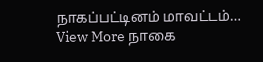நாகப்பட்டினம் மாவட்டம்…
View More நாகை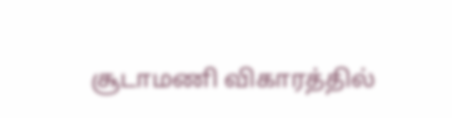சூடாமணி விகாரத்தில்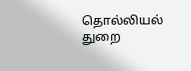தொல்லியல் துறை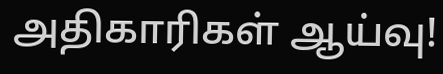அதிகாரிகள் ஆய்வு!